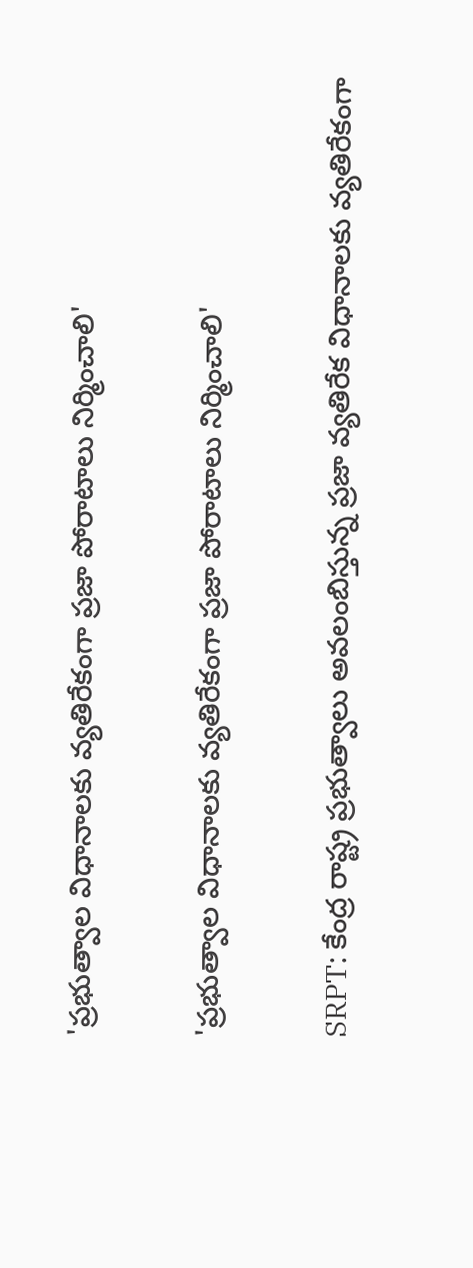'ప్రభుత్వాల విధానాలకు వ్యతిరేకంగా ప్రజా పోరాటాలు నిర్మించాలి'

'ప్రభుత్వాల విధానాలకు వ్యతిరేకంగా ప్రజా పోరాటాలు నిర్మించాలి'

SRPT: కేంద్ర రాష్ట్ర ప్రభుత్వాలు అవలంబిస్తున్న ప్రజా వ్యతిరేక విధానాలకు వ్యతిరేకంగా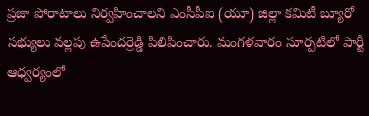ప్రజా పోరాటాలు నిర్వహించాలని ఎంసీపీఐ (యూ) జిల్లా కమిటీ బ్యూరో సభ్యులు వల్లపు ఉపేందర్రెడ్డి పిలిపించారు. మంగళవారం సూర్పటిలో పార్టీ ఆధ్వర్యంలో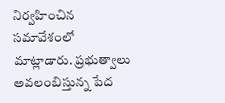నిర్వహించిన సమావేశంలో మాట్లాడారు. ప్రభుత్వాలు అవలంబిస్తున్న పేద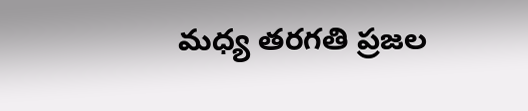మధ్య తరగతి ప్రజల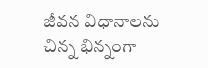జీవన విధానాలను చిన్న భిన్నంగా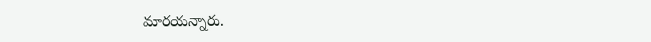మారయన్నారు.